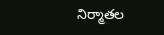నిర్మాతల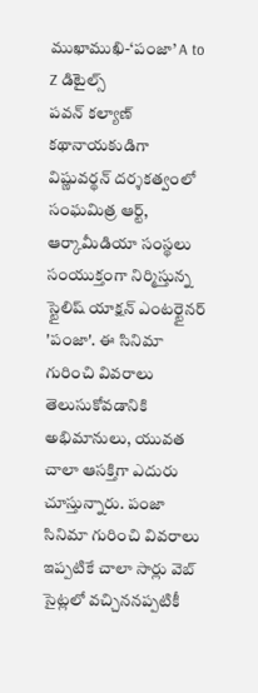ముఖాముఖి-‘పంజా’ A to Z డిటైల్స్
పవన్ కల్యాణ్ కథానాయకుడిగా విష్ణువర్థన్ దర్శకత్వంలో సంఘమిత్ర ఆర్ట్, ఆర్కామీడియా సంస్థలు సంయుక్తంగా నిర్మిస్తున్న స్టైలిష్ యాక్షన్ ఎంటర్టైనర్ 'పంజా'. ఈ సినిమా గురించి వివరాలు తెలుసుకోవడానికి అభిమానులు, యువత చాలా ఆసక్తిగా ఎదురు చూస్తున్నారు. పంజా సినిమా గురించి వివరాలు ఇప్పటికే చాలా సార్లు వెబ్ సైట్లలో వచ్చిననప్పటికీ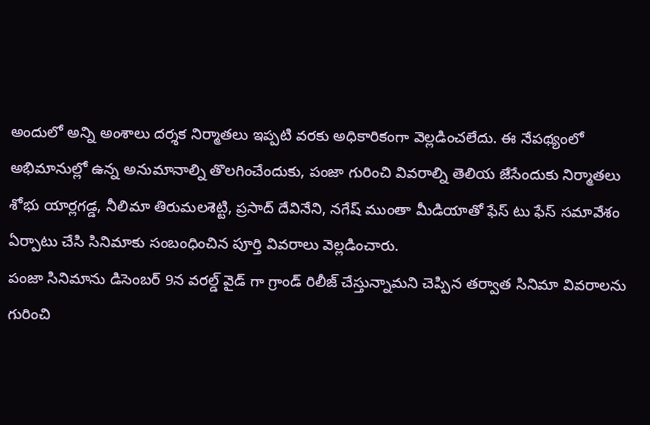అందులో అన్ని అంశాలు దర్శక నిర్మాతలు ఇప్పటి వరకు అధికారికంగా వెల్లడించలేదు. ఈ నేపథ్యంలో అభిమానుల్లో ఉన్న అనుమానాల్ని తొలగించేందుకు, పంజా గురించి వివరాల్ని తెలియ జేసేందుకు నిర్మాతలు శోభు యార్లగడ్డ, నీలిమా తిరుమలశెట్టి, ప్రసాద్ దేవినేని, నగేష్ ముంతా మీడియాతో ఫేస్ టు ఫేస్ సమావేశం ఏర్పాటు చేసి సినిమాకు సంబంధించిన పూర్తి వివరాలు వెల్లడించారు.
పంజా సినిమాను డిసెంబర్ 9న వరల్డ్ వైడ్ గా గ్రాండ్ రిలీజ్ చేస్తున్నామని చెప్పిన తర్వాత సినిమా వివరాలను గురించి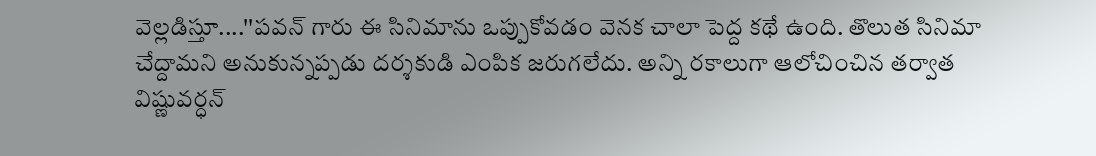వెల్లడిస్తూ....''పవన్ గారు ఈ సినిమాను ఒప్పుకోవడం వెనక చాలా పెద్ద కథే ఉంది. తొలుత సినిమా చేద్దామని అనుకున్నప్పడు దర్శకుడి ఎంపిక జరుగలేదు. అన్ని రకాలుగా ఆలోచించిన తర్వాత విష్ణువర్ధన్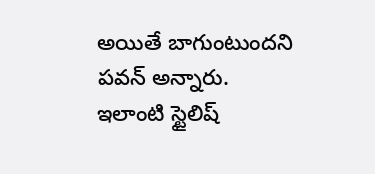అయితే బాగుంటుందని పవన్ అన్నారు. ఇలాంటి స్టైలిష్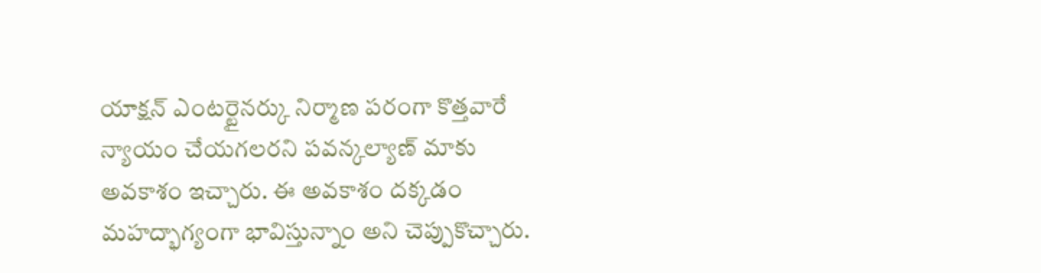యాక్షన్ ఎంటర్టైనర్కు నిర్మాణ పరంగా కొత్తవారే న్యాయం చేయగలరని పవన్కల్యాణ్ మాకు అవకాశం ఇచ్చారు. ఈ అవకాశం దక్కడం మహద్భాగ్యంగా భావిస్తున్నాం అని చెప్పుకొచ్చారు.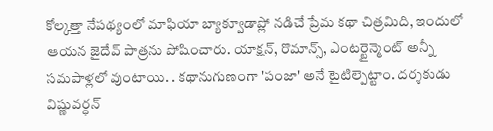కోల్కత్తా నేపథ్యంలో మాఫియా బ్యాక్వూడాప్లో నడిచే ప్రేమ కథా చిత్రమిది, ఇందులో ఆయన జైదేవ్ పాత్రను పోషించారు. యాక్షన్, రొమాన్స్, ఎంటర్టైన్మెంట్ అన్నీ సమపాళ్లలో వుంటాయి. . కథానుగుణంగా 'పంజా' అనే టైటిల్పెట్టాం. దర్శకుడు విష్ణువర్ధన్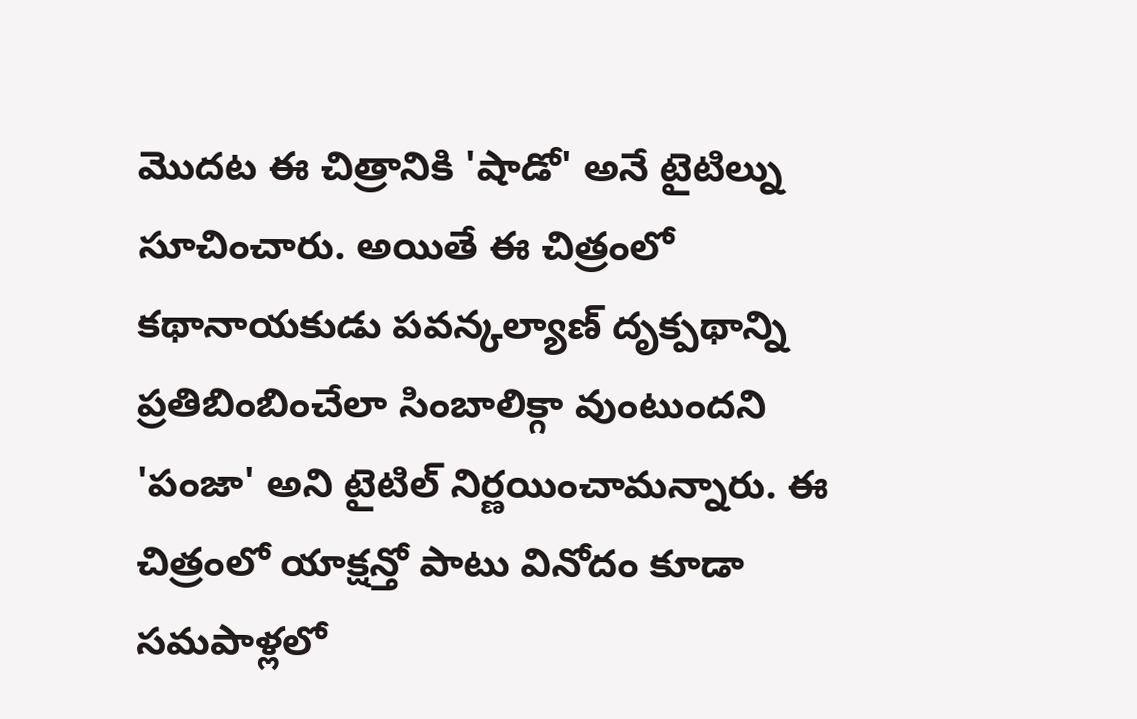మొదట ఈ చిత్రానికి 'షాడో' అనే టైటిల్ను సూచించారు. అయితే ఈ చిత్రంలో కథానాయకుడు పవన్కల్యాణ్ దృక్పథాన్ని ప్రతిబింబించేలా సింబాలిక్గా వుంటుందని 'పంజా' అని టైటిల్ నిర్ణయించామన్నారు. ఈ చిత్రంలో యాక్షన్తో పాటు వినోదం కూడా సమపాళ్లలో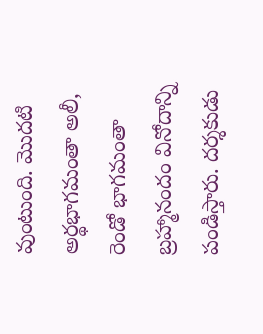వుంటుంది. మొదటి అర్థభాగమంతా అలీ, రెండో భాగమంతా బ్రహ్మానందం వినోదాన్ని పండిస్తారు. దర్శకుడు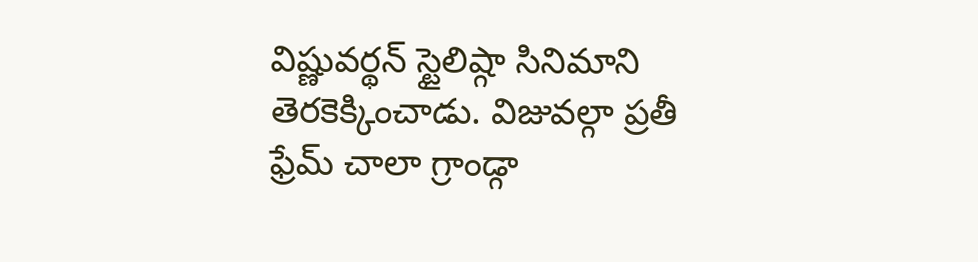విష్ణువర్థన్ స్టైలిష్గా సినిమాని తెరకెక్కించాడు. విజువల్గా ప్రతీ ఫ్రేమ్ చాలా గ్రాండ్గా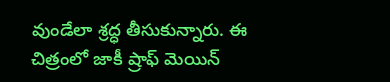వుండేలా శ్రద్ధ తీసుకున్నారు. ఈ చిత్రంలో జాకీ ష్రాఫ్ మెయిన్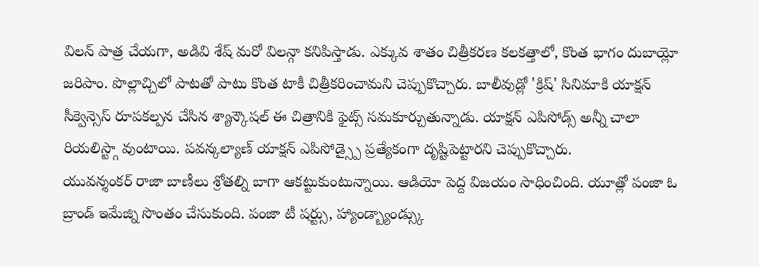విలన్ పాత్ర చేయగా, అడివి శేష్ మరో విలన్గా కనిపిస్తాడు. ఎక్కువ శాతం చిత్రీకరణ కలకత్తాలో, కొంత భాగం దుబాయ్లో జరిపాం. పొల్లాచ్చిలో పాటతో పాటు కొంత టాకీ చిత్రీకరించామని చెప్పుకొచ్చారు. బాలీవుడ్లో 'క్రిష్' సినిమాకి యాక్షన్ సీక్వెన్సెస్ రూపకల్పన చేసిన శ్యాన్కౌషల్ ఈ చిత్రానికి ఫైట్స్ సమకూర్చుతున్నాడు. యాక్షన్ ఎపిసోడ్స్ అన్నీ చాలా రియలిస్ట్గా వుంటాయి. పవన్కల్యాణ్ యాక్షన్ ఎపిసోడ్స్పై ప్రత్యేకంగా దృష్టిపెట్టారని చెప్పుకొచ్చారు.
యువన్శంకర్ రాజా బాణీలు శ్రోతల్ని బాగా ఆకట్టుకుంటున్నాయి. ఆడియో పెద్ద విజయం సాధించింది. యూత్లో పంజా ఓ బ్రాండ్ ఇమేజ్ని సొంతం చేసుకుంది. పంజా టీ షర్ట్సు, హ్యాండ్బ్యాండ్స్కు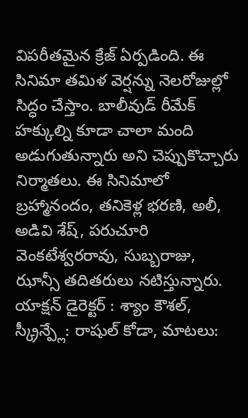విపరీతమైన క్రేజ్ ఏర్పడింది. ఈ సినిమా తమిళ వెర్షన్ను నెలరోజుల్లో సిద్ధం చేస్తాం. బాలీవుడ్ రీమేక్ హక్కుల్ని కూడా చాలా మంది అడుగుతున్నారు అని చెప్పుకొచ్చారు నిర్మాతలు. ఈ సినిమాలో బ్రహ్మానందం, తనికెళ్ల భరణి, అలీ, అడివి శేష్, పరుచూరి వెంకటేశ్వరరావు, సుబ్బరాజు, ఝాన్సీ తదితరులు నటిస్తున్నారు. యాక్షన్ డైరెక్టర్ : శ్యాం కౌశల్, స్క్రీన్ప్లే: రాషుల్ కోడా, మాటలు: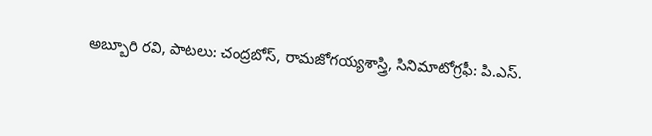అబ్బూరి రవి, పాటలు: చంద్రబోస్, రామజోగయ్యశాస్త్రి, సినిమాటోగ్రఫీ: పి.ఎస్.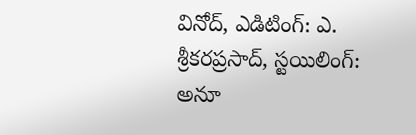వినోద్, ఎడిటింగ్: ఎ. శ్రీకరప్రసాద్, స్టయిలింగ్: అనూ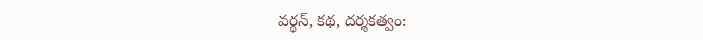వర్థన్, కథ, దర్శకత్వం: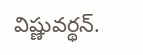విష్ణువర్థన్.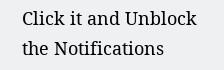Click it and Unblock the Notifications